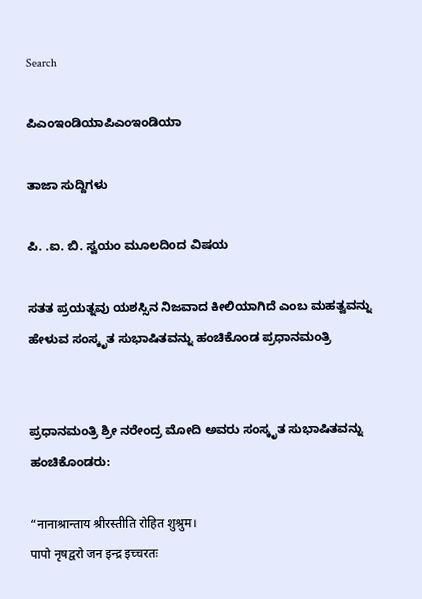Search

ಪಿಎಂಇಂಡಿಯಾಪಿಎಂಇಂಡಿಯಾ

ತಾಜಾ ಸುದ್ದಿಗಳು

ಪಿ. .ಐ. ಬಿ. ಸ್ವಯಂ ಮೂಲದಿoದ ವಿಷಯ

ಸತತ ಪ್ರಯತ್ನವು ಯಶಸ್ಸಿನ ನಿಜವಾದ ಕೀಲಿಯಾಗಿದೆ ಎಂಬ ಮಹತ್ವವನ್ನು ಹೇಳುವ ಸಂಸ್ಕೃತ ಸುಭಾಷಿತವನ್ನು ಹಂಚಿಕೊಂಡ ಪ್ರಧಾನಮಂತ್ರಿ


ಪ್ರಧಾನಮಂತ್ರಿ ಶ್ರೀ ನರೇಂದ್ರ ಮೋದಿ ಅವರು ಸಂಸ್ಕೃತ ಸುಭಾಷಿತವನ್ನು ಹಂಚಿಕೊಂಡರು:

“नानाश्रान्ताय श्रीरस्तीति रोहित शुश्रुम।
पापो नृषद्वरो जन इन्द्र इच्चरतः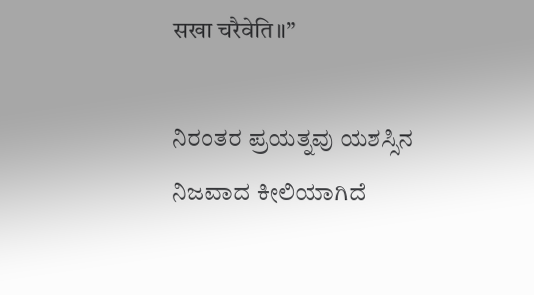सखा चरैवेति॥”

ನಿರಂತರ ಪ್ರಯತ್ನವು ಯಶಸ್ಸಿನ ನಿಜವಾದ ಕೀಲಿಯಾಗಿದೆ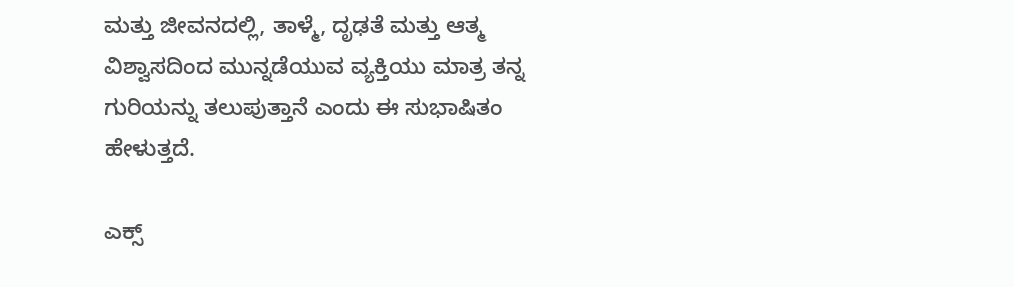ಮತ್ತು ಜೀವನದಲ್ಲಿ, ತಾಳ್ಮೆ, ದೃಢತೆ ಮತ್ತು ಆತ್ಮ ವಿಶ್ವಾಸದಿಂದ ಮುನ್ನಡೆಯುವ ವ್ಯಕ್ತಿಯು ಮಾತ್ರ ತನ್ನ ಗುರಿಯನ್ನು ತಲುಪುತ್ತಾನೆ ಎಂದು ಈ ಸುಭಾಷಿತಂ ಹೇಳುತ್ತದೆ.

ಎಕ್ಸ್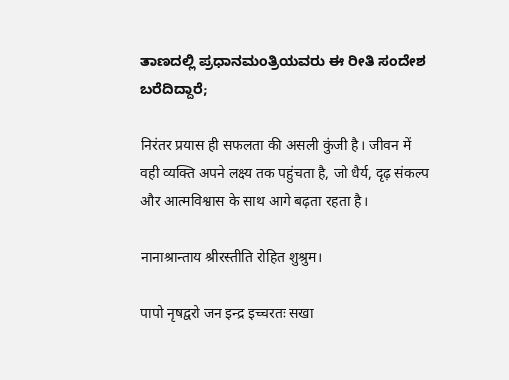ತಾಣದಲ್ಲಿ ಪ್ರಧಾನಮಂತ್ರಿಯವರು ಈ ರೀತಿ ಸಂದೇಶ ಬರೆದಿದ್ದಾರೆ;

निरंतर प्रयास ही सफलता की असली कुंजी है। जीवन में वही व्यक्ति अपने लक्ष्य तक पहुंचता है, जो धैर्य, दृढ़ संकल्प और आत्मविश्वास के साथ आगे बढ़ता रहता है।

नानाश्रान्ताय श्रीरस्तीति रोहित शुश्रुम।

पापो नृषद्वरो जन इन्द्र इच्चरतः सखा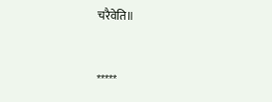चरैवेति॥



*****